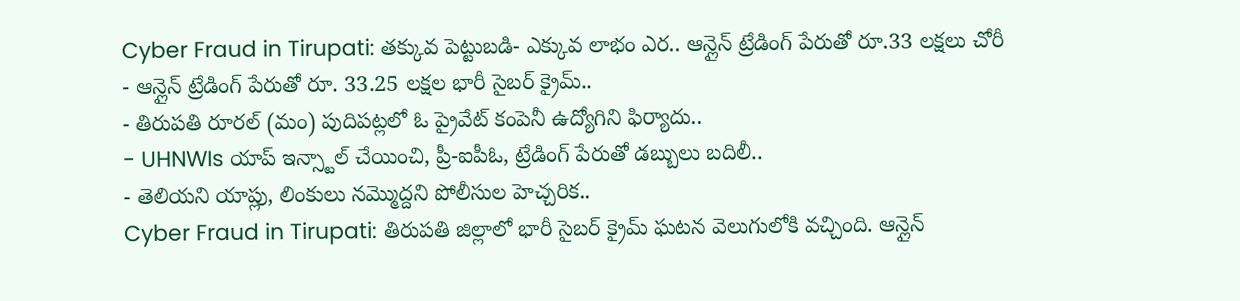Cyber Fraud in Tirupati: తక్కువ పెట్టుబడి- ఎక్కువ లాభం ఎర.. ఆన్లైన్ ట్రేడింగ్ పేరుతో రూ.33 లక్షలు చోరీ
- ఆన్లైన్ ట్రేడింగ్ పేరుతో రూ. 33.25 లక్షల భారీ సైబర్ క్రైమ్..
- తిరుపతి రూరల్ (మం) పుదిపట్లలో ఓ ప్రైవేట్ కంపెనీ ఉద్యోగిని ఫిర్యాదు..
- UHNWIs యాప్ ఇన్స్టాల్ చేయించి, ప్రీ-ఐపీఓ, ట్రేడింగ్ పేరుతో డబ్బులు బదిలీ..
- తెలియని యాప్లు, లింకులు నమ్మొద్దని పోలీసుల హెచ్చరిక..
Cyber Fraud in Tirupati: తిరుపతి జిల్లాలో భారీ సైబర్ క్రైమ్ ఘటన వెలుగులోకి వచ్చింది. ఆన్లైన్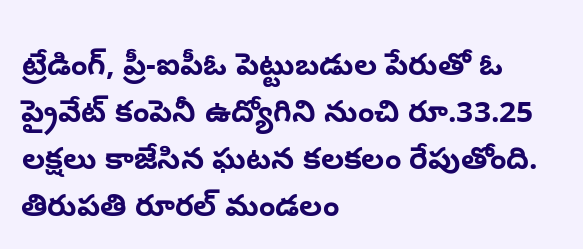ట్రేడింగ్, ప్రీ-ఐపీఓ పెట్టుబడుల పేరుతో ఓ ప్రైవేట్ కంపెనీ ఉద్యోగిని నుంచి రూ.33.25 లక్షలు కాజేసిన ఘటన కలకలం రేపుతోంది. తిరుపతి రూరల్ మండలం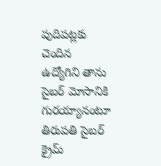పుదిపట్లకు చెందిన ఉద్యోగిని తాను సైబర్ మోసానికి గురయ్యానంటూ తిరుపతి సైబర్ క్రైమ్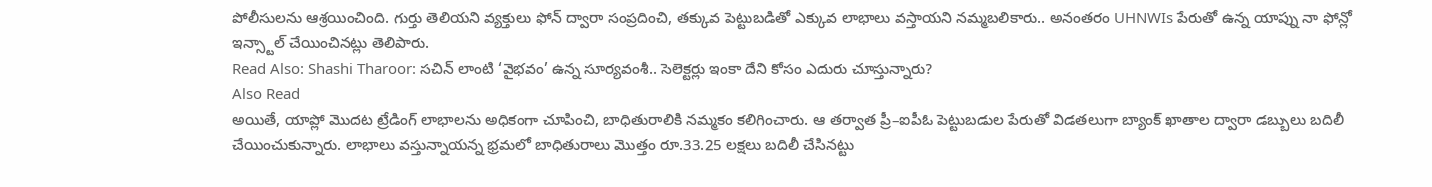పోలీసులను ఆశ్రయించింది. గుర్తు తెలియని వ్యక్తులు ఫోన్ ద్వారా సంప్రదించి, తక్కువ పెట్టుబడితో ఎక్కువ లాభాలు వస్తాయని నమ్మబలికారు.. అనంతరం UHNWIs పేరుతో ఉన్న యాప్ను నా ఫోన్లో ఇన్స్టాల్ చేయించినట్లు తెలిపారు.
Read Also: Shashi Tharoor: సచిన్ లాంటి ‘వైభవం’ ఉన్న సూర్యవంశీ.. సెలెక్టర్లు ఇంకా దేని కోసం ఎదురు చూస్తున్నారు?
Also Read
అయితే, యాప్లో మొదట ట్రేడింగ్ లాభాలను అధికంగా చూపించి, బాధితురాలికి నమ్మకం కలిగించారు. ఆ తర్వాత ప్రీ–ఐపీఓ పెట్టుబడుల పేరుతో విడతలుగా బ్యాంక్ ఖాతాల ద్వారా డబ్బులు బదిలీ చేయించుకున్నారు. లాభాలు వస్తున్నాయన్న భ్రమలో బాధితురాలు మొత్తం రూ.33.25 లక్షలు బదిలీ చేసినట్టు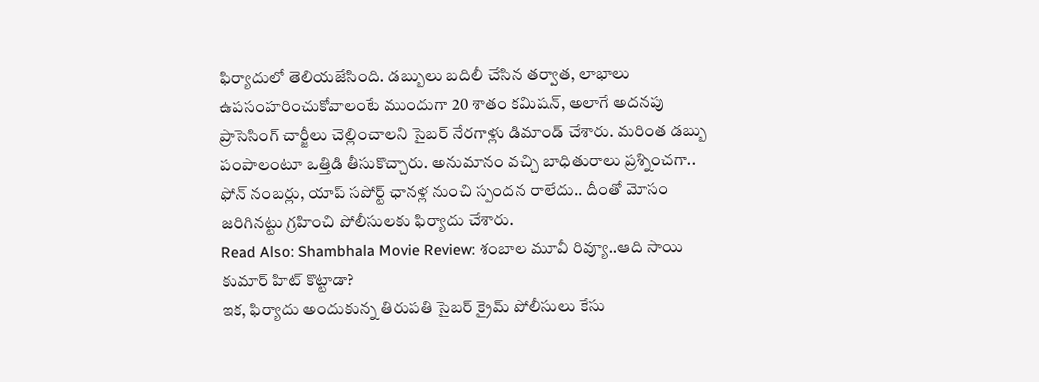ఫిర్యాదులో తెలియజేసింది. డబ్బులు బదిలీ చేసిన తర్వాత, లాభాలు ఉపసంహరించుకోవాలంటే ముందుగా 20 శాతం కమిషన్, అలాగే అదనపు ప్రాసెసింగ్ చార్జీలు చెల్లించాలని సైబర్ నేరగాళ్లు డిమాండ్ చేశారు. మరింత డబ్బు పంపాలంటూ ఒత్తిడి తీసుకొచ్చారు. అనుమానం వచ్చి బాధితురాలు ప్రశ్నించగా.. ఫోన్ నంబర్లు, యాప్ సపోర్ట్ ఛానళ్ల నుంచి స్పందన రాలేదు.. దీంతో మోసం జరిగినట్టు గ్రహించి పోలీసులకు ఫిర్యాదు చేశారు.
Read Also: Shambhala Movie Review: శంబాల మూవీ రివ్యూ..ఆది సాయి కుమార్ హిట్ కొట్టాడా?
ఇక, ఫిర్యాదు అందుకున్న తిరుపతి సైబర్ క్రైమ్ పోలీసులు కేసు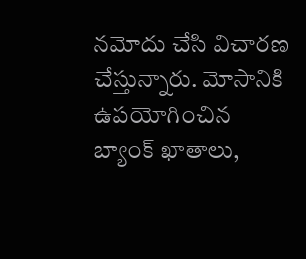నమోదు చేసి విచారణ చేస్తున్నారు. మోసానికి ఉపయోగించిన బ్యాంక్ ఖాతాలు,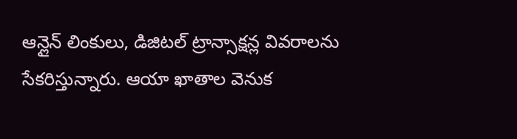ఆన్లైన్ లింకులు, డిజిటల్ ట్రాన్సాక్షన్ల వివరాలను సేకరిస్తున్నారు. ఆయా ఖాతాల వెనుక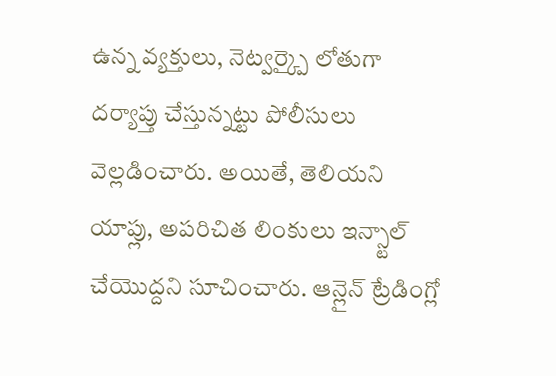ఉన్న వ్యక్తులు, నెట్వర్క్పై లోతుగా దర్యాప్తు చేస్తున్నట్టు పోలీసులు వెల్లడించారు. అయితే, తెలియని యాప్లు, అపరిచిత లింకులు ఇన్స్టాల్ చేయొద్దని సూచించారు. ఆన్లైన్ ట్రేడింగ్లో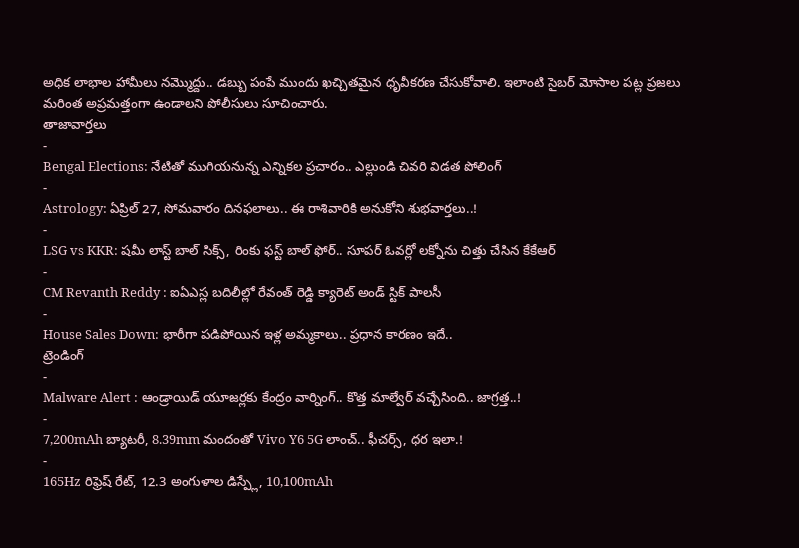అధిక లాభాల హామీలు నమ్మొద్దు.. డబ్బు పంపే ముందు ఖచ్చితమైన ధృవీకరణ చేసుకోవాలి. ఇలాంటి సైబర్ మోసాల పట్ల ప్రజలు మరింత అప్రమత్తంగా ఉండాలని పోలీసులు సూచించారు.
తాజావార్తలు
-
Bengal Elections: నేటితో ముగియనున్న ఎన్నికల ప్రచారం.. ఎల్లుండి చివరి విడత పోలింగ్
-
Astrology: ఏప్రిల్ 27, సోమవారం దినఫలాలు.. ఈ రాశివారికి అనుకోని శుభవార్తలు..!
-
LSG vs KKR: షమీ లాస్ట్ బాల్ సిక్స్, రింకు ఫస్ట్ బాల్ ఫోర్.. సూపర్ ఓవర్లో లక్నోను చిత్తు చేసిన కేకేఆర్
-
CM Revanth Reddy : ఐఏఎస్ల బదిలీల్లో రేవంత్ రెడ్డి క్యారెట్ అండ్ స్టిక్ పాలసీ
-
House Sales Down: భారీగా పడిపోయిన ఇళ్ల అమ్మకాలు.. ప్రధాన కారణం ఇదే..
ట్రెండింగ్
-
Malware Alert : ఆండ్రాయిడ్ యూజర్లకు కేంద్రం వార్నింగ్.. కొత్త మాల్వేర్ వచ్చేసింది.. జాగ్రత్త..!
-
7,200mAh బ్యాటరీ, 8.39mm మందంతో Vivo Y6 5G లాంచ్.. ఫీచర్స్, ధర ఇలా.!
-
165Hz రిఫ్రెష్ రేట్, 12.3 అంగుళాల డిస్ప్లే, 10,100mAh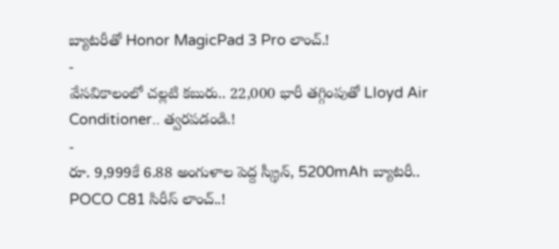బ్యాటరీతో Honor MagicPad 3 Pro లాంచ్.!
-
వేసవికాలంలో చల్లటి కబురు.. 22,000 భారీ తగ్గింపుతో Lloyd Air Conditioner.. త్వరపడండి.!
-
రూ. 9,999కే 6.88 అంగుళాల పెద్ద స్క్రీన్, 5200mAh బ్యాటరీ.. POCO C81 సిరీస్ లాంచ్..!